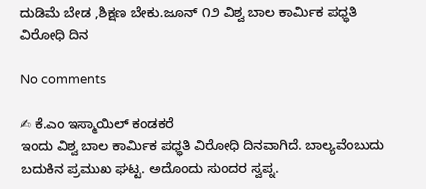ದುಡಿಮೆ ಬೇಡ ,ಶಿಕ್ಷಣ ಬೇಕು.ಜೂನ್ ೧೨ ವಿಶ್ವ ಬಾಲ ಕಾರ್ಮಿಕ ಪಧ್ಧತಿ ವಿರೋಧಿ ದಿನ

No comments

✍ ಕೆ.ಎಂ ಇಸ್ಮಾಯಿಲ್ ಕಂಡಕರೆ
ಇಂದು ವಿಶ್ವ ಬಾಲ ಕಾರ್ಮಿಕ ಪಧ್ಧತಿ ವಿರೋಧಿ ದಿನವಾಗಿದೆ. ಬಾಲ್ಯವೆಂಬುದು ಬದುಕಿನ ಪ್ರಮುಖ ಘಟ್ಟ. ಅದೊಂದು ಸುಂದರ ಸ್ವಪ್ನ.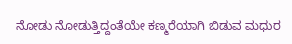ನೋಡು ನೋಡುತ್ತಿದ್ದಂತೆಯೇ ಕಣ್ಮರೆಯಾಗಿ ಬಿಡುವ ಮಧುರ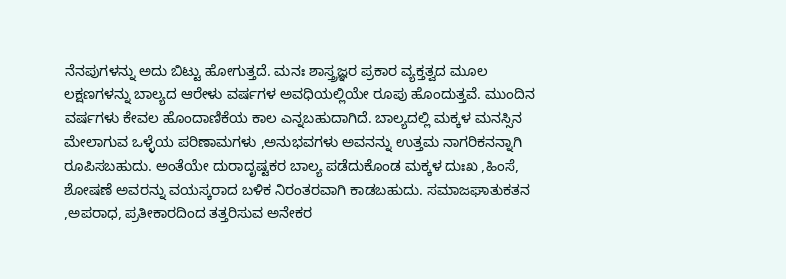ನೆನಪುಗಳನ್ನು ಅದು ಬಿಟ್ಟು ಹೋಗುತ್ತದೆ. ಮನಃ ಶಾಸ್ತ್ರಜ್ಞರ ಪ್ರಕಾರ ವ್ಯಕ್ತತ್ವದ ಮೂಲ ಲಕ್ಷಣಗಳನ್ನು ಬಾಲ್ಯದ ಆರೇಳು ವರ್ಷಗಳ ಅವಧಿಯಲ್ಲಿಯೇ ರೂಪು ಹೊಂದುತ್ತವೆ. ಮುಂದಿನ ವರ್ಷಗಳು ಕೇವಲ ಹೊಂದಾಣಿಕೆಯ ಕಾಲ ಎನ್ನಬಹುದಾಗಿದೆ. ಬಾಲ್ಯದಲ್ಲಿ ಮಕ್ಕಳ ಮನಸ್ಸಿನ ಮೇಲಾಗುವ ಒಳ್ಳೆಯ ಪರಿಣಾಮಗಳು ,ಅನುಭವಗಳು ಅವನನ್ನು ಉತ್ತಮ ನಾಗರಿಕನನ್ನಾಗಿ ರೂಪಿಸಬಹುದು. ಅಂತೆಯೇ ದುರಾದೃಷ್ಟಕರ ಬಾಲ್ಯ ಪಡೆದುಕೊಂಡ ಮಕ್ಕಳ ದುಃಖ ,ಹಿಂಸೆ, ಶೋಷಣೆ ಅವರನ್ನು ವಯಸ್ಕರಾದ ಬಳಿಕ ನಿರಂತರವಾಗಿ ಕಾಡಬಹುದು. ಸಮಾಜಘಾತುಕತನ ,ಅಪರಾಧ, ಪ್ರತೀಕಾರದಿಂದ ತತ್ತರಿಸುವ ಅನೇಕರ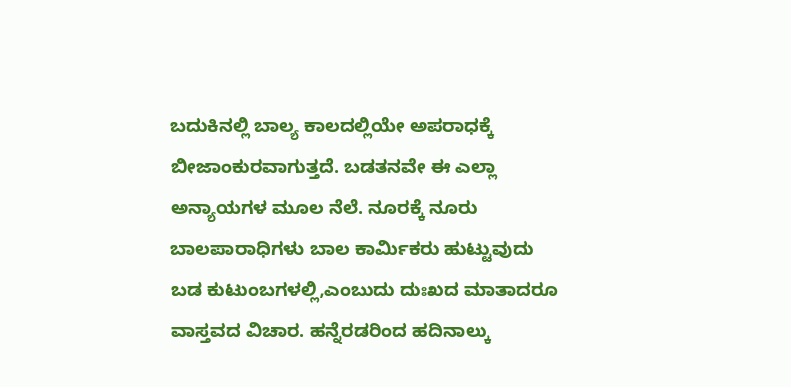ಬದುಕಿನಲ್ಲಿ ಬಾಲ್ಯ ಕಾಲದಲ್ಲಿಯೇ ಅಪರಾಧಕ್ಕೆ ಬೀಜಾಂಕುರವಾಗುತ್ತದೆ. ಬಡತನವೇ ಈ ಎಲ್ಲಾ ಅನ್ಯಾಯಗಳ ಮೂಲ ನೆಲೆ. ನೂರಕ್ಕೆ ನೂರು ಬಾಲಪಾರಾಧಿಗಳು ಬಾಲ ಕಾರ್ಮಿಕರು ಹುಟ್ಟುವುದು ಬಡ ಕುಟುಂಬಗಳಲ್ಲಿ,ಎಂಬುದು ದುಃಖದ ಮಾತಾದರೂ ವಾಸ್ತವದ ವಿಚಾರ. ಹನ್ನೆರಡರಿಂದ ಹದಿನಾಲ್ಕು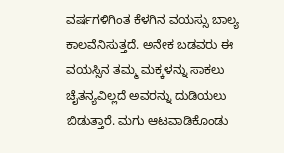ವರ್ಷಗಳಿಗಿಂತ ಕೆಳಗಿನ ವಯಸ್ಸು ಬಾಲ್ಯ ಕಾಲವೆನಿಸುತ್ತದೆ. ಅನೇಕ ಬಡವರು ಈ ವಯಸ್ಸಿನ ತಮ್ಮ ಮಕ್ಕಳನ್ನು ಸಾಕಲು ಚೈತನ್ಯವಿಲ್ಲದೆ ಅವರನ್ನು ದುಡಿಯಲು ಬಿಡುತ್ತಾರೆ. ಮಗು ಆಟವಾಡಿಕೊಂಡು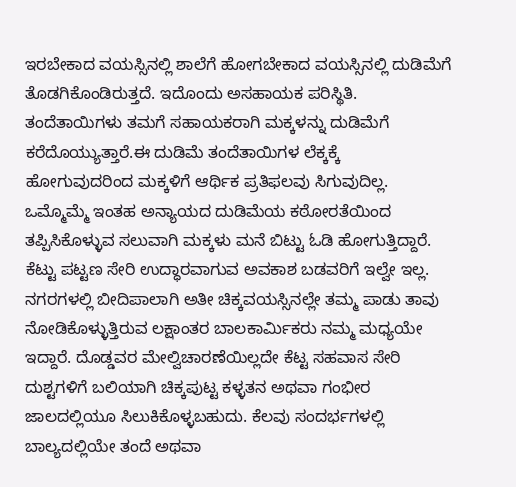ಇರಬೇಕಾದ ವಯಸ್ಸಿನಲ್ಲಿ ಶಾಲೆಗೆ ಹೋಗಬೇಕಾದ ವಯಸ್ಸಿನಲ್ಲಿ ದುಡಿಮೆಗೆ ತೊಡಗಿಕೊಂಡಿರುತ್ತದೆ. ಇದೊಂದು ಅಸಹಾಯಕ ಪರಿಸ್ಥಿತಿ. ತಂದೆತಾಯಿಗಳು ತಮಗೆ ಸಹಾಯಕರಾಗಿ ಮಕ್ಕಳನ್ನು ದುಡಿಮೆಗೆ ಕರೆದೊಯ್ಯುತ್ತಾರೆ.ಈ ದುಡಿಮೆ ತಂದೆತಾಯಿಗಳ ಲೆಕ್ಕಕ್ಕೆ ಹೋಗುವುದರಿಂದ ಮಕ್ಕಳಿಗೆ ಆರ್ಥಿಕ ಪ್ರತಿಫಲವು ಸಿಗುವುದಿಲ್ಲ‌. ಒಮ್ಮೊಮ್ಮೆ ಇಂತಹ ಅನ್ಯಾಯದ ದುಡಿಮೆಯ ಕಠೋರತೆಯಿಂದ ತಪ್ಪಿಸಿಕೊಳ್ಳುವ ಸಲುವಾಗಿ ಮಕ್ಕಳು ಮನೆ ಬಿಟ್ಟು ಓಡಿ ಹೋಗುತ್ತಿದ್ದಾರೆ. ಕೆಟ್ಟು ಪಟ್ಟಣ ಸೇರಿ ಉದ್ಧಾರವಾಗುವ ಅವಕಾಶ ಬಡವರಿಗೆ ಇಲ್ವೇ ಇಲ್ಲ. ನಗರಗಳಲ್ಲಿ ಬೀದಿಪಾಲಾಗಿ ಅತೀ ಚಿಕ್ಕವಯಸ್ಸಿನಲ್ಲೇ ತಮ್ಮ ಪಾಡು ತಾವು ನೋಡಿಕೊಳ್ಳುತ್ತಿರುವ ಲಕ್ಷಾಂತರ ಬಾಲಕಾರ್ಮಿಕರು ನಮ್ಮ ಮಧ್ಯಯೇ ಇದ್ದಾರೆ. ದೊಡ್ಡವರ ಮೇಲ್ವಿಚಾರಣೆಯಿಲ್ಲದೇ ಕೆಟ್ಟ ಸಹವಾಸ ಸೇರಿ ದುಶ್ಟಗಳಿಗೆ ಬಲಿಯಾಗಿ ಚಿಕ್ಕಪುಟ್ಟ ಕಳ್ಳತನ ಅಥವಾ ಗಂಭೀರ ಜಾಲದಲ್ಲಿಯೂ ಸಿಲುಕಿಕೊಳ್ಳಬಹುದು. ಕೆಲವು ಸಂದರ್ಭಗಳಲ್ಲಿ ಬಾಲ್ಯದಲ್ಲಿಯೇ ತಂದೆ ಅಥವಾ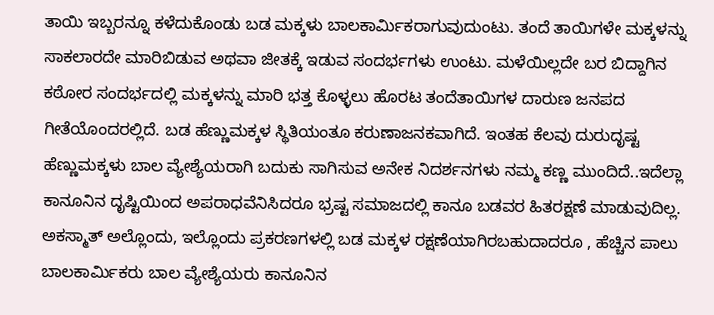ತಾಯಿ ಇಬ್ಬರನ್ನೂ ಕಳೆದುಕೊಂಡು ಬಡ ಮಕ್ಕಳು ಬಾಲಕಾರ್ಮಿಕರಾಗುವುದುಂಟು. ತಂದೆ ತಾಯಿಗಳೇ ಮಕ್ಕಳನ್ನು ಸಾಕಲಾರದೇ ಮಾರಿಬಿಡುವ ಅಥವಾ ಜೀತಕ್ಕೆ ಇಡುವ ಸಂದರ್ಭಗಳು ಉಂಟು. ಮಳೆಯಿಲ್ಲದೇ ಬರ ಬಿದ್ದಾಗಿನ‌ ಕಠೋರ ಸಂದರ್ಭದಲ್ಲಿ ಮಕ್ಕಳನ್ನು ಮಾರಿ ಭತ್ತ ಕೊಳ್ಳಲು ಹೊರಟ ತಂದೆತಾಯಿಗಳ ದಾರುಣ ಜನಪದ ಗೀತೆಯೊಂದರಲ್ಲಿದೆ. ಬಡ ಹೆಣ್ಣುಮಕ್ಕಳ ಸ್ಥಿತಿಯಂತೂ ಕರುಣಾಜನಕವಾಗಿದೆ. ಇಂತಹ ಕೆಲವು ದುರುದೃಷ್ಟ ಹೆಣ್ಣುಮಕ್ಕಳು ಬಾಲ ವ್ಯೇಶ್ಯೆಯರಾಗಿ ಬದುಕು ಸಾಗಿಸುವ ಅನೇಕ ನಿದರ್ಶನಗಳು ನಮ್ಮ ಕಣ್ಣ ಮುಂದಿದೆ..ಇದೆಲ್ಲಾ ಕಾನೂನಿನ ದೃಷ್ಟಿಯಿಂದ ಅಪರಾಧವೆನಿಸಿದರೂ ಭ್ರಷ್ಟ ಸಮಾಜದಲ್ಲಿ ಕಾನೂ ಬಡವರ ಹಿತರಕ್ಷಣೆ ಮಾಡುವುದಿಲ್ಲ. ಅಕಸ್ಮಾತ್ ಅಲ್ಲೊಂದು, ಇಲ್ಲೊಂದು ಪ್ರಕರಣಗಳಲ್ಲಿ ಬಡ ಮಕ್ಕಳ ರಕ್ಷಣೆಯಾಗಿರಬಹುದಾದರೂ , ಹೆಚ್ಚಿನ ಪಾಲು ಬಾಲಕಾರ್ಮಿಕರು ಬಾಲ ವ್ಯೇಶ್ಯೆಯರು ಕಾನೂನಿನ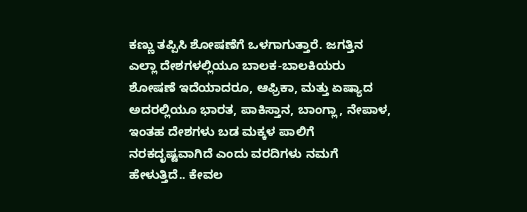ಕಣ್ಣು ತಪ್ಪಿಸಿ ಶೋಷಣೆಗೆ ಒಳಗಾಗುತ್ತಾರೆ. ಜಗತ್ತಿನ ಎಲ್ಲಾ ದೇಶಗಳಲ್ಲಿಯೂ ಬಾಲಕ-ಬಾಲಕಿಯರು ಶೋಷಣೆ ಇದೆಯಾದರೂ, ಆಫ್ರಿಕಾ, ಮತ್ತು ಏಷ್ಯಾದ ಅದರಲ್ಲಿಯೂ ಭಾರತ, ಪಾಕಿಸ್ತಾನ, ಬಾಂಗ್ಲಾ, ನೇಪಾಳ, ಇಂತಹ ದೇಶಗಳು ಬಡ ಮಕ್ಕಳ ಪಾಲಿಗೆ ನರಕದೃಷ್ಟವಾಗಿದೆ ಎಂದು ವರದಿಗಳು ನಮಗೆ ಹೇಳುತ್ತಿದೆ.. ಕೇವಲ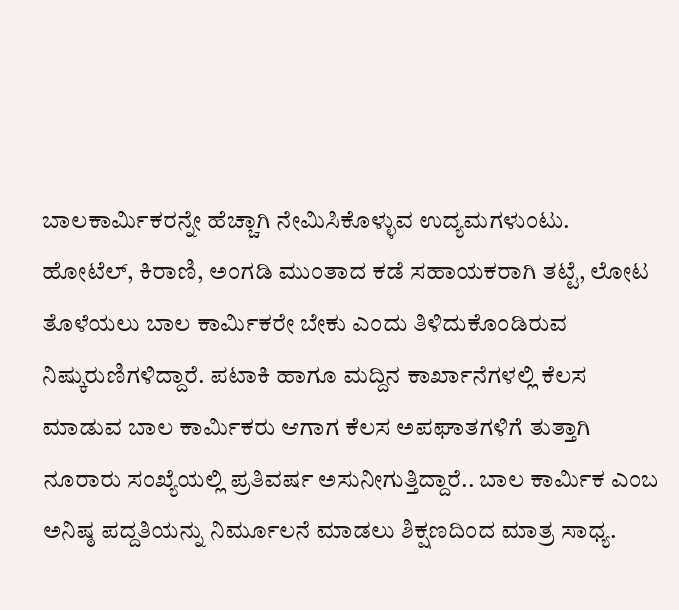ಬಾಲಕಾರ್ಮಿಕರನ್ನೇ ಹೆಚ್ಚಾಗಿ ನೇಮಿಸಿಕೊಳ್ಳುವ ಉದ್ಯಮಗಳುಂಟು. ಹೋಟೆಲ್, ಕಿರಾಣಿ, ಅಂಗಡಿ ಮುಂತಾದ ಕಡೆ ಸಹಾಯಕರಾಗಿ ತಟ್ಟೆ, ಲೋಟ ತೊಳೆಯಲು ಬಾಲ ಕಾರ್ಮಿಕರೇ ಬೇಕು ಎಂದು ತಿಳಿದುಕೊಂಡಿರುವ ನಿಷ್ಕುರುಣಿಗಳಿದ್ದಾರೆ. ಪಟಾಕಿ ಹಾಗೂ ಮದ್ದಿನ ಕಾರ್ಖಾನೆಗಳಲ್ಲಿ ಕೆಲಸ ಮಾಡುವ ಬಾಲ ಕಾರ್ಮಿಕರು ಆಗಾಗ ಕೆಲಸ ಅಪಘಾತಗಳಿಗೆ ತುತ್ತಾಗಿ ನೂರಾರು ಸಂಖ್ಯೆಯಲ್ಲಿ ಪ್ರತಿವರ್ಷ ಅಸುನೀಗುತ್ತಿದ್ದಾರೆ.. ಬಾಲ ಕಾರ್ಮಿಕ ಎಂಬ ಅನಿಷ್ಠ ಪದ್ದತಿಯನ್ನು ನಿರ್ಮೂಲನೆ ಮಾಡಲು ಶಿಕ್ಷಣದಿಂದ ಮಾತ್ರ ಸಾಧ್ಯ.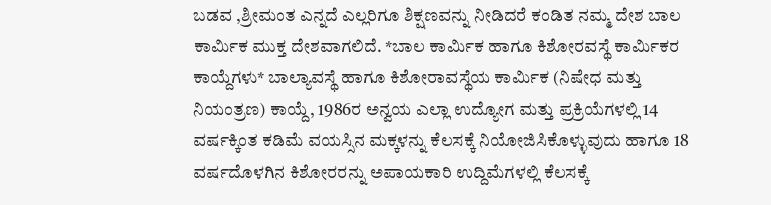ಬಡವ ,ಶ್ರೀಮಂತ ಎನ್ನದೆ ಎಲ್ಲರಿಗೂ ಶಿಕ್ಷಣವನ್ನು ನೀಡಿದರೆ ಕಂಡಿತ ನಮ್ಮ ದೇಶ ಬಾಲ ಕಾರ್ಮಿಕ ಮುಕ್ತ ದೇಶವಾಗಲಿದೆ. *ಬಾಲ ಕಾರ್ಮಿಕ ಹಾಗೂ ಕಿಶೋರವಸ್ಥೆ ಕಾರ್ಮಿಕರ ಕಾಯ್ದೆಗಳು* ಬಾಲ್ಯಾವಸ್ಥೆ ಹಾಗೂ ಕಿಶೋರಾವಸ್ಥೆಯ ಕಾರ್ಮಿಕ (ನಿಷೇಧ ಮತ್ತು ನಿಯಂತ್ರಣ) ಕಾಯ್ದೆ, 1986ರ ಅನ್ವಯ ಎಲ್ಲಾ ಉದ್ಯೋಗ ಮತ್ತು ಪ್ರಕ್ರಿಯೆಗಳಲ್ಲಿ 14 ವರ್ಷಕ್ಕಿಂತ ಕಡಿಮೆ ವಯಸ್ಸಿನ ಮಕ್ಕಳನ್ನು ಕೆಲಸಕ್ಕೆ ನಿಯೋಜಿಸಿಕೊಳ್ಳುವುದು ಹಾಗೂ 18 ವರ್ಷದೊಳಗಿನ ಕಿಶೋರರನ್ನು ಅಪಾಯಕಾರಿ ಉದ್ದಿಮೆಗಳಲ್ಲಿ ಕೆಲಸಕ್ಕೆ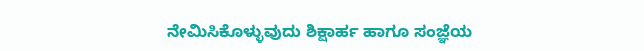ನೇಮಿಸಿಕೊಳ್ಳುವುದು ಶಿಕ್ಷಾರ್ಹ ಹಾಗೂ ಸಂಜ್ಞೆಯ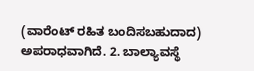(ವಾರೆಂಟ್ ರಹಿತ ಬಂದಿಸಬಹುದಾದ) ಅಪರಾಧವಾಗಿದೆ. 2. ಬಾಲ್ಯಾವಸ್ಥೆ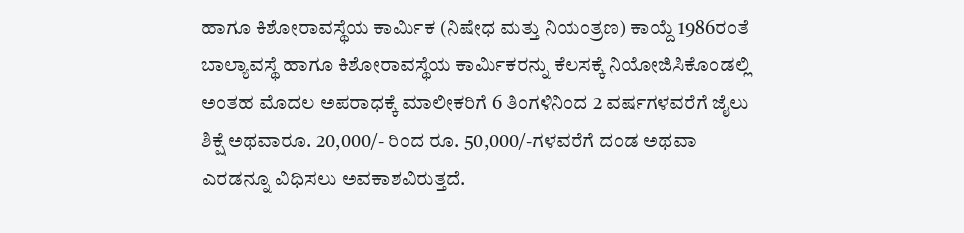ಹಾಗೂ ಕಿಶೋರಾವಸ್ಥೆಯ ಕಾರ್ಮಿಕ (ನಿಷೇಧ ಮತ್ತು ನಿಯಂತ್ರಣ) ಕಾಯ್ದೆ 1986ರಂತೆ ಬಾಲ್ಯಾವಸ್ಥೆ ಹಾಗೂ ಕಿಶೋರಾವಸ್ಥೆಯ ಕಾರ್ಮಿಕರನ್ನು ಕೆಲಸಕ್ಕೆ ನಿಯೋಜಿಸಿಕೊಂಡಲ್ಲಿ ಅಂತಹ ಮೊದಲ ಅಪರಾಧಕ್ಕೆ ಮಾಲೀಕರಿಗೆ 6 ತಿಂಗಳಿನಿಂದ 2 ವರ್ಷಗಳವರೆಗೆ ಜೈಲು ಶಿಕ್ಷೆ ಅಥವಾರೂ. 20,000/- ರಿಂದ ರೂ. 50,000/-ಗಳವರೆಗೆ ದಂಡ ಅಥವಾ ಎರಡನ್ನೂ ವಿಧಿಸಲು ಅವಕಾಶವಿರುತ್ತದೆ.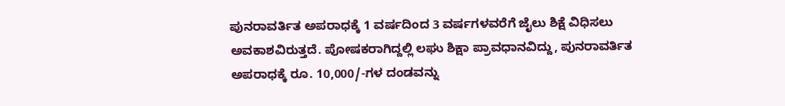ಪುನರಾವರ್ತಿತ ಅಪರಾಧಕ್ಕೆ 1 ವರ್ಷದಿಂದ 3 ವರ್ಷಗಳವರೆಗೆ ಜೈಲು ಶಿಕ್ಷೆ ವಿಧಿಸಲು ಅವಕಾಶವಿರುತ್ತದೆ. ಪೋಷಕರಾಗಿದ್ದಲ್ಲಿ ಲಘು ಶಿಕ್ಷಾ ಪ್ರಾವಧಾನವಿದ್ದು, ಪುನರಾವರ್ತಿತ ಅಪರಾಧಕ್ಕೆ ರೂ. 10,000/-ಗಳ ದಂಡವನ್ನು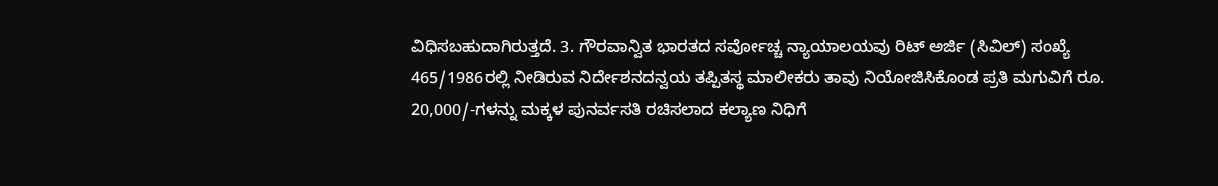ವಿಧಿಸಬಹುದಾಗಿರುತ್ತದೆ. 3. ಗೌರವಾನ್ವಿತ ಭಾರತದ ಸರ್ವೋಚ್ಚ ನ್ಯಾಯಾಲಯವು ರಿಟ್ ಅರ್ಜಿ (ಸಿವಿಲ್) ಸಂಖ್ಯೆ 465/1986ರಲ್ಲಿ ನೀಡಿರುವ ನಿರ್ದೇಶನದನ್ವಯ ತಪ್ಪಿತಸ್ಥ ಮಾಲೀಕರು ತಾವು ನಿಯೋಜಿಸಿಕೊಂಡ ಪ್ರತಿ ಮಗುವಿಗೆ ರೂ. 20,000/-ಗಳನ್ನು ಮಕ್ಕಳ ಪುನರ್ವಸತಿ ರಚಿಸಲಾದ ಕಲ್ಯಾಣ ನಿಧಿಗೆ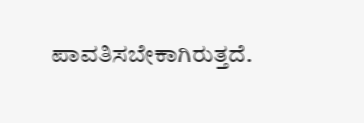ಪಾವತಿಸಬೇಕಾಗಿರುತ್ತದೆ.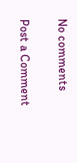No comments

Post a Comment